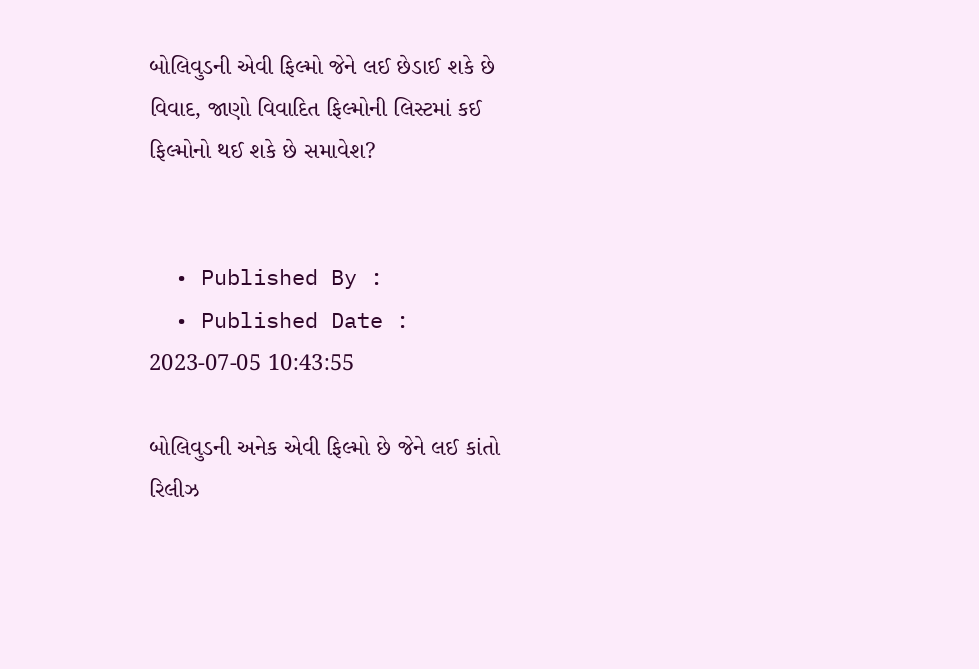બોલિવુડની એવી ફિલ્મો જેને લઈ છેડાઈ શકે છે વિવાદ, જાણો વિવાદિત ફિલ્મોની લિસ્ટમાં કઈ ફિલ્મોનો થઈ શકે છે સમાવેશ?


  • Published By :
  • Published Date : 2023-07-05 10:43:55

બોલિવુડની અનેક એવી ફિલ્મો છે જેને લઈ કાંતો રિલીઝ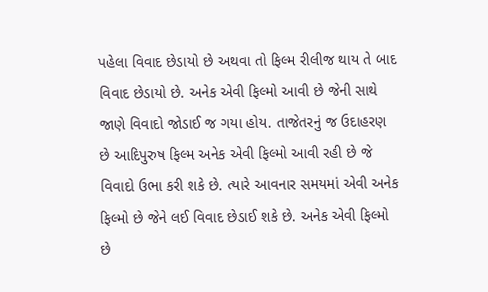પહેલા વિવાદ છેડાયો છે અથવા તો ફિલ્મ રીલીજ થાય તે બાદ વિવાદ છેડાયો છે. અનેક એવી ફિલ્મો આવી છે જેની સાથે જાણે વિવાદો જોડાઈ જ ગયા હોય. તાજેતરનું જ ઉદાહરણ છે આદિપુરુષ ફિલ્મ અનેક એવી ફિલ્મો આવી રહી છે જે વિવાદો ઉભા કરી શકે છે. ત્યારે આવનાર સમયમાં એવી અનેક ફિલ્મો છે જેને લઈ વિવાદ છેડાઈ શકે છે. અનેક એવી ફિલ્મો છે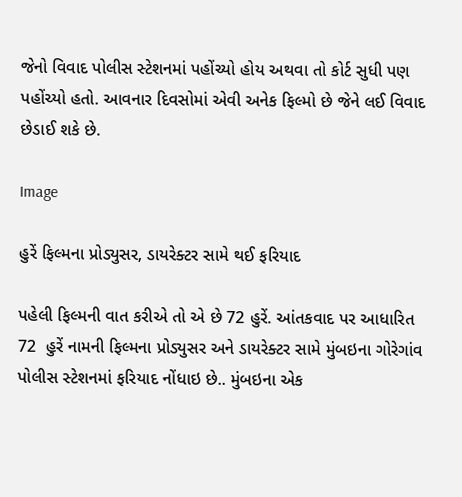જેનો વિવાદ પોલીસ સ્ટેશનમાં પહોંચ્યો હોય અથવા તો કોર્ટ સુધી પણ પહોંચ્યો હતો. આવનાર દિવસોમાં એવી અનેક ફિલ્મો છે જેને લઈ વિવાદ છેડાઈ શકે છે.

Image

હુરેં ફિલ્મના પ્રોડ્યુસર, ડાયરેક્ટર સામે થઈ ફરિયાદ

પહેલી ફિલ્મની વાત કરીએ તો એ છે 72 હુરેં. આંતકવાદ પર આધારિત 72  હુરેં નામની ફિલ્મના પ્રોડ્યુસર અને ડાયરેક્ટર સામે મુંબઇના ગોરેગાંવ પોલીસ સ્ટેશનમાં ફરિયાદ નોંધાઇ છે.. મુંબઇના એક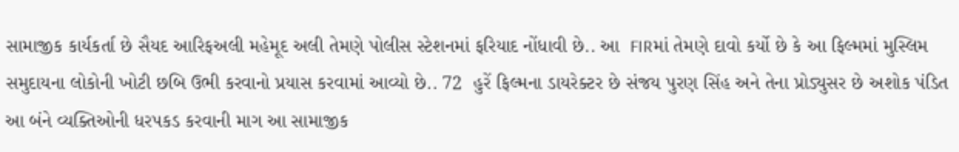સામાજીક કાર્યકર્તા છે સૈયદ આરિફઅલી મહેમૂદ અલી તેમણે પોલીસ સ્ટેશનમાં ફરિયાદ નોંધાવી છે.. આ  FIRમાં તેમણે દાવો કર્યો છે કે આ ફિલ્મમાં મુસ્લિમ સમુદાયના લોકોની ખોટી છબિ ઉભી કરવાનો પ્રયાસ કરવામાં આવ્યો છે.. 72  હુરેં ફિલ્મના ડાયરેક્ટર છે સંજય પુરણ સિંહ અને તેના પ્રોડ્યુસર છે અશોક પંડિત આ બંને વ્યક્તિઓની ધરપકડ કરવાની માગ આ સામાજીક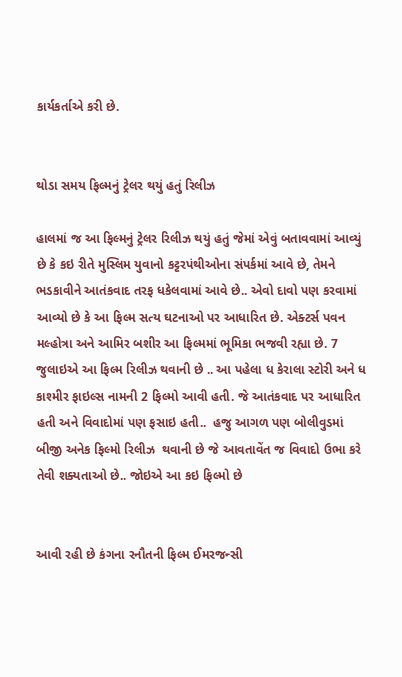કાર્યકર્તાએ કરી છે.


થોડા સમય ફિલ્મનું ટ્રેલર થયું હતું રિલીઝ

હાલમાં જ આ ફિલ્મનું ટ્રેલર રિલીઝ થયું હતું જેમાં એવું બતાવવામાં આવ્યું છે કે કઇ રીતે મુસ્લિમ યુવાનો કટ્ટરપંથીઓના સંપર્કમાં આવે છે, તેમને ભડકાવીને આતંકવાદ તરફ ધકેલવામાં આવે છે.. એવો દાવો પણ કરવામાં  આવ્યો છે કે આ ફિલ્મ સત્ય ઘટનાઓ પર આધારિત છે. એક્ટર્સ પવન મલ્હોત્રા અને આમિર બશીર આ ફિલ્મમાં ભૂમિકા ભજવી રહ્યા છે. 7 જુલાઇએ આ ફિલ્મ રિલીઝ થવાની છે .. આ પહેલા ધ કેરાલા સ્ટોરી અને ધ કાશ્મીર ફાઇલ્સ નામની 2 ફિલ્મો આવી હતી. જે આતંકવાદ પર આધારિત હતી અને વિવાદોમાં પણ ફસાઇ હતી..  હજુ આગળ પણ બોલીવુડમાં બીજી અનેક ફિલ્મો રિલીઝ  થવાની છે જે આવતાવેંત જ વિવાદો ઉભા કરે તેવી શક્યતાઓ છે.. જોઇએ આ કઇ ફિલ્મો છે


આવી રહી છે કંગના રનૌતની ફિલ્મ ઈમરજન્સી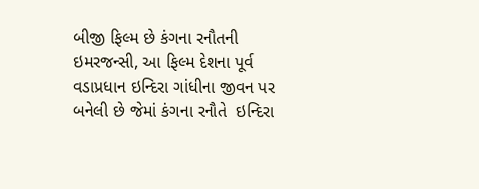બીજી ફિલ્મ છે કંગના રનૌતની ઇમરજન્સી, આ ફિલ્મ દેશના પૂર્વ વડાપ્રધાન ઇન્દિરા ગાંધીના જીવન પર બનેલી છે જેમાં કંગના રનૌતે  ઇન્દિરા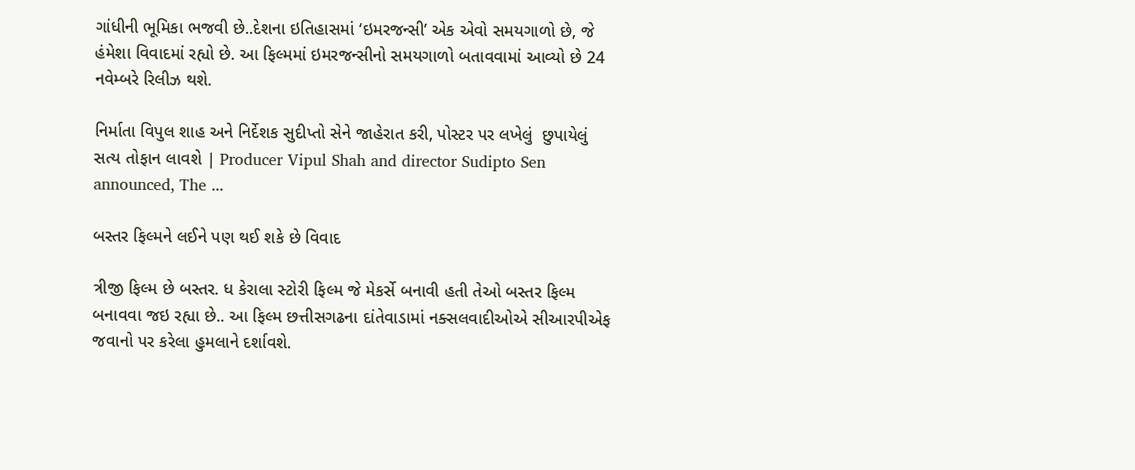ગાંધીની ભૂમિકા ભજવી છે..દેશના ઇતિહાસમાં ‘ઇમરજન્સી’ એક એવો સમયગાળો છે, જે હંમેશા વિવાદમાં રહ્યો છે. આ ફિલ્મમાં ઇમરજન્સીનો સમયગાળો બતાવવામાં આવ્યો છે 24 નવેમ્બરે રિલીઝ થશે.

નિર્માતા વિપુલ શાહ અને નિર્દેશક સુદીપ્તો સેને જાહેરાત કરી, પોસ્ટર પર લખેલું  છુપાયેલું સત્ય તોફાન લાવશે | Producer Vipul Shah and director Sudipto Sen  announced, The ...

બસ્તર ફિલ્મને લઈને પણ થઈ શકે છે વિવાદ

ત્રીજી ફિલ્મ છે બસ્તર. ધ કેરાલા સ્ટોરી ફિલ્મ જે મેકર્સે બનાવી હતી તેઓ બસ્તર ફિલ્મ બનાવવા જઇ રહ્યા છે.. આ ફિલ્મ છત્તીસગઢના દાંતેવાડામાં નક્સલવાદીઓએ સીઆરપીએફ જવાનો પર કરેલા હુમલાને દર્શાવશે.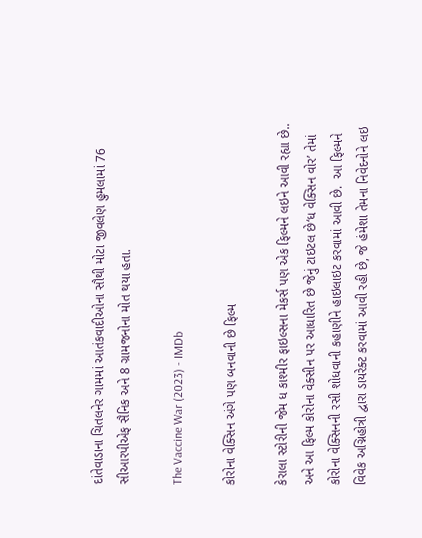દાંતેવાડાના ચિતલનેર ગામમાં આતંકવાદીઓના સૌથી મોટા જીવલેણ હુમલામાં 76 સીઆરપીએફ સૈનિક અને 8 ગ્રામજનોના મોત થયા હતા.

The Vaccine War (2023) - IMDb

કોરોના વેક્સિન અંગે પણ બનવાની છે ફિલ્મ

કેરાલા સ્ટોરીની જેમ ધ કાશ્મીર ફાઇલ્સના મેકર્સ પણ એક ફિલ્મને લઇને આવી રહ્યા છે.. અને આ ફિલ્મ કોરોના વેક્સીન પર આધારિત છે જેનું ટાઇટલ છે‘ધ વેક્સિન વોર’ તેમાં કોરોના વેક્સિનની રસી શોધવાની કહાણીને હાઇલાઇટ કરવામાં આવી છે.  આ ફિલ્મને વિવેક અગ્નિહોત્રી દ્વારા ડાયરેક્ટ કરવામાં આવી રહી છે, જે હંમેશા તેમના નિવેદનોને લઇ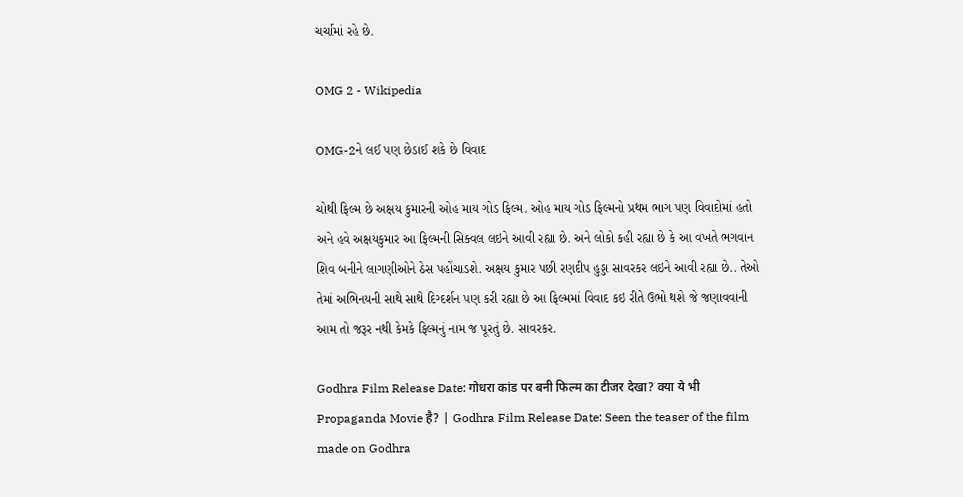ચર્ચામાં રહે છે.

OMG 2 - Wikipedia

OMG-2ને લઈ પણ છેડાઈ શકે છે વિવાદ

ચોથી ફિલ્મ છે અક્ષય કુમારની ઓહ માય ગોડ ફિલ્મ. ઓહ માય ગોડ ફિલ્મનો પ્રથમ ભાગ પણ વિવાદોમાં હતો અને હવે અક્ષયકુમાર આ ફિલ્મની સિક્વલ લઇને આવી રહ્યા છે. અને લોકો કહી રહ્યા છે કે આ વખતે ભગવાન શિવ બનીને લાગણીઓને ઠેસ પહોંચાડશે. અક્ષય કુમાર પછી રણદીપ હુડ્ડા સાવરકર લઇને આવી રહ્યા છે.. તેઓ તેમાં અભિનયની સાથે સાથે દિગ્દર્શન પણ કરી રહ્યા છે આ ફિલ્મમાં વિવાદ કઇ રીતે ઉભો થશે જે જણાવવાની આમ તો જરૂર નથી કેમકે ફિલ્મનું નામ જ પૂરતું છે. સાવરકર.

Godhra Film Release Date: गोधरा कांड पर बनी फिल्म का टीजर देखा? क्या ये भी  Propaganda Movie है? | Godhra Film Release Date: Seen the teaser of the film  made on Godhra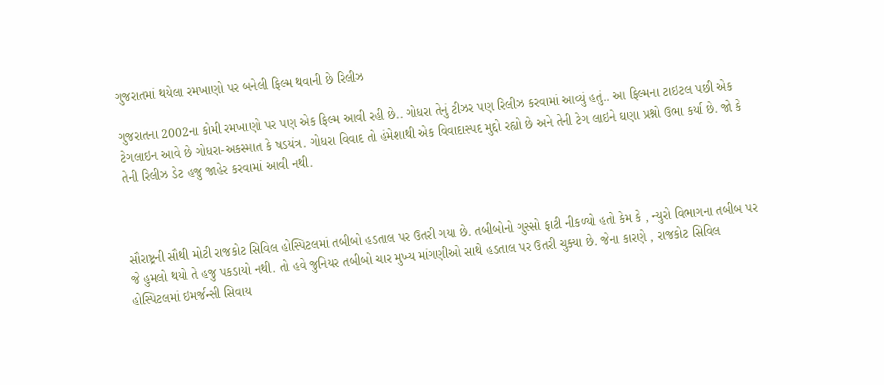ગુજરાતમાં થયેલા રમખાણો પર બનેલી ફિલ્મ થવાની છે રિલીઝ

ગુજરાતના 2002ના કોમી રમખાણો પર પણ એક ફિલ્મ આવી રહી છે.. ગોધરા તેનું ટીઝર પણ રિલીઝ કરવામાં આવ્યું હતું.. આ ફિલ્મના ટાઇટલ પછી એક ટેગલાઇન આવે છે ગોધરા-અકસ્માત કે ષડયંત્ર. ગોધરા વિવાદ તો હંમેશાથી એક વિવાદાસ્પદ મુદ્દો રહ્યો છે અને તેની ટેગ લાઇને ઘણા પ્રશ્નો ઉભા કર્યા છે. જો કે તેની રિલીઝ ડેટ હજુ જાહેર કરવામાં આવી નથી.



સૌરાષ્ટ્રની સૌથી મોટી રાજકોટ સિવિલ હોસ્પિટલમાં તબીબો હડતાલ પર ઉતરી ગયા છે. તબીબોનો ગુસ્સો ફાટી નીકળ્યો હતો કેમ કે , ન્યુરો વિભાગના તબીબ પર જે હુમલો થયો તે હજુ પકડાયો નથી. તો હવે જુનિયર તબીબો ચાર મુખ્ય માંગણીઓ સાથે હડતાલ પર ઉતરી ચુક્યા છે. જેના કારણે , રાજકોટ સિવિલ હોસ્પિટલમાં ઇમર્જન્સી સિવાય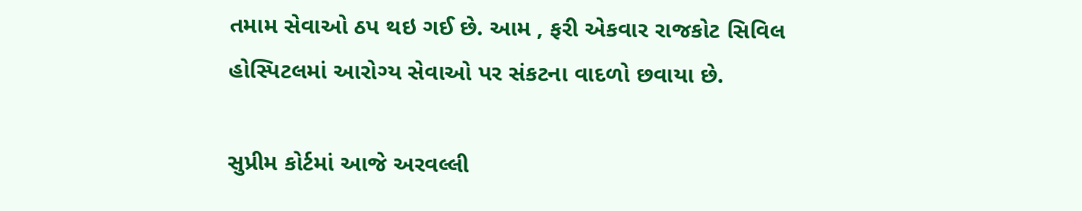તમામ સેવાઓ ઠપ થઇ ગઈ છે. આમ , ફરી એકવાર રાજકોટ સિવિલ હોસ્પિટલમાં આરોગ્ય સેવાઓ પર સંકટના વાદળો છવાયા છે.

સુપ્રીમ કોર્ટમાં આજે અરવલ્લી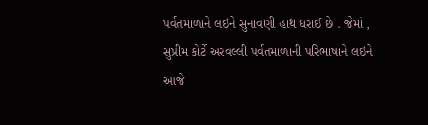પર્વતમાળાને લઇને સુનાવણી હાથ ધરાઈ છે . જેમાં , સુપ્રીમ કોર્ટે અરવલ્લી પર્વતમાળાની પરિભાષાને લઇને આજે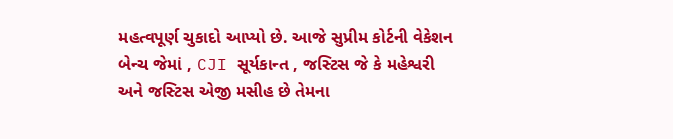મહત્વપૂર્ણ ચુકાદો આપ્યો છે. આજે સુપ્રીમ કોર્ટની વેકેશન બેન્ચ જેમાં , CJI સૂર્યકાન્ત , જસ્ટિસ જે કે મહેશ્વરી અને જસ્ટિસ એજી મસીહ છે તેમના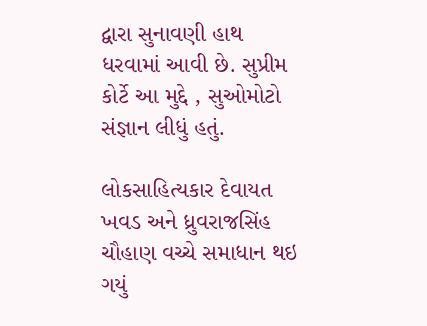દ્વારા સુનાવણી હાથ ધરવામાં આવી છે. સુપ્રીમ કોર્ટે આ મુદ્દે , સુઓમોટો સંજ્ઞાન લીધું હતું.

લોકસાહિત્યકાર દેવાયત ખવડ અને ધ્રુવરાજસિંહ ચૌહાણ વચ્ચે સમાધાન થઇ ગયું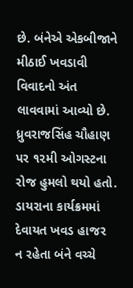છે. બંનેએ એકબીજાને મીઠાઈ ખવડાવી વિવાદનો અંત લાવવામાં આવ્યો છે. ધ્રુવરાજસિંહ ચૌહાણ પર ૧૨મી ઓગસ્ટના રોજ હુમલો થયો હતો. ડાયરાના કાર્યક્રમમાં દેવાયત ખવડ હાજર ન રહેતા બંને વચ્ચે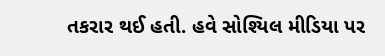તકરાર થઈ હતી. હવે સોશ્યિલ મીડિયા પર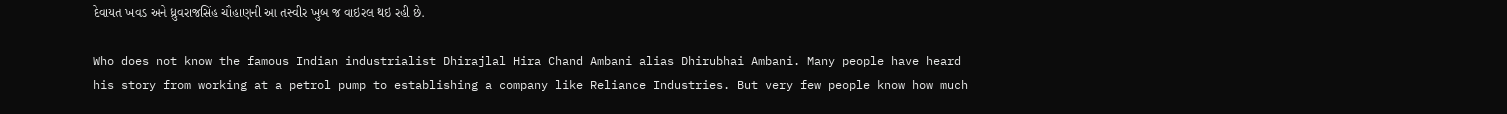દેવાયત ખવડ અને ધ્રુવરાજસિંહ ચૌહાણની આ તસ્વીર ખુબ જ વાઇરલ થઇ રહી છે.

Who does not know the famous Indian industrialist Dhirajlal Hira Chand Ambani alias Dhirubhai Ambani. Many people have heard his story from working at a petrol pump to establishing a company like Reliance Industries. But very few people know how much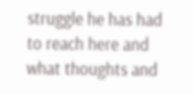struggle he has had to reach here and what thoughts and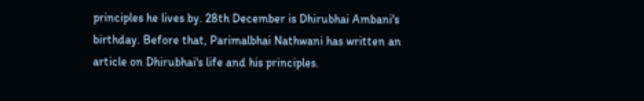principles he lives by. 28th December is Dhirubhai Ambani's birthday. Before that, Parimalbhai Nathwani has written an article on Dhirubhai's life and his principles.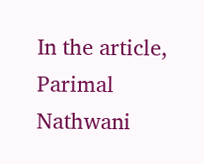In the article, Parimal Nathwani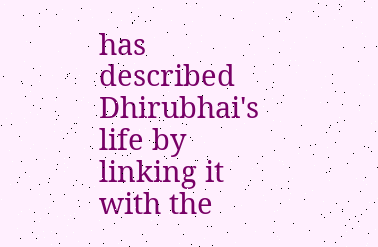has described Dhirubhai's life by linking it with the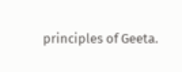principles of Geeta.